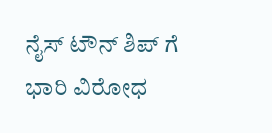ನೈಸ್ ಟೌನ್ ಶಿಪ್ ಗೆ ಭಾರಿ ವಿರೋಧ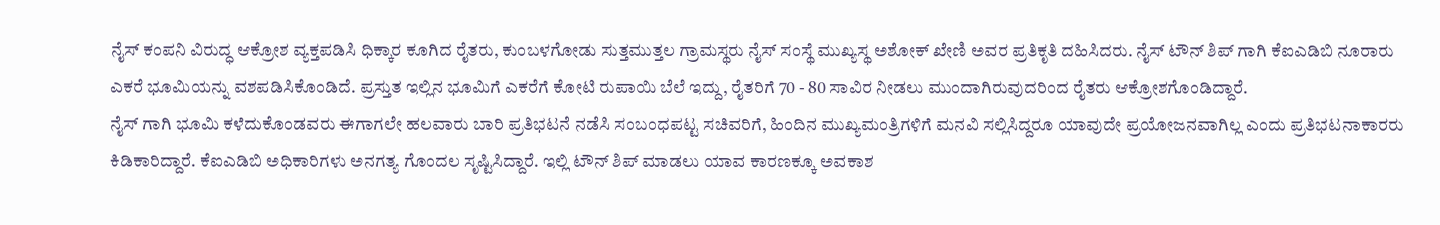ನೈಸ್ ಕಂಪನಿ ವಿರುದ್ಧ ಆಕ್ರೋಶ ವ್ಯಕ್ತಪಡಿಸಿ ಧಿಕ್ಕಾರ ಕೂಗಿದ ರೈತರು, ಕುಂಬಳಗೋಡು ಸುತ್ತಮುತ್ತಲ ಗ್ರಾಮಸ್ಥರು ನೈಸ್ ಸಂಸ್ಥೆ ಮುಖ್ಯಸ್ಥ ಅಶೋಕ್ ಖೇಣಿ ಅವರ ಪ್ರತಿಕೃತಿ ದಹಿಸಿದರು. ನೈಸ್ ಟೌನ್ ಶಿಪ್ ಗಾಗಿ ಕೆಐಎಡಿಬಿ ನೂರಾರು ಎಕರೆ ಭೂಮಿಯನ್ನು ವಶಪಡಿಸಿಕೊಂಡಿದೆ. ಪ್ರಸ್ತುತ ಇಲ್ಲಿನ ಭೂಮಿಗೆ ಎಕರೆಗೆ ಕೋಟಿ ರುಪಾಯಿ ಬೆಲೆ ಇದ್ದು, ರೈತರಿಗೆ 70 - 80 ಸಾವಿರ ನೀಡಲು ಮುಂದಾಗಿರುವುದರಿಂದ ರೈತರು ಆಕ್ರೋಶಗೊಂಡಿದ್ದಾರೆ.
ನೈಸ್ ಗಾಗಿ ಭೂಮಿ ಕಳೆದುಕೊಂಡವರು ಈಗಾಗಲೇ ಹಲವಾರು ಬಾರಿ ಪ್ರತಿಭಟನೆ ನಡೆಸಿ ಸಂಬಂಧಪಟ್ಟ ಸಚಿವರಿಗೆ, ಹಿಂದಿನ ಮುಖ್ಯಮಂತ್ರಿಗಳಿಗೆ ಮನವಿ ಸಲ್ಲಿಸಿದ್ದರೂ ಯಾವುದೇ ಪ್ರಯೋಜನವಾಗಿಲ್ಲ ಎಂದು ಪ್ರತಿಭಟನಾಕಾರರು ಕಿಡಿಕಾರಿದ್ದಾರೆ. ಕೆಐಎಡಿಬಿ ಅಧಿಕಾರಿಗಳು ಅನಗತ್ಯ ಗೊಂದಲ ಸೃಷ್ಟಿಸಿದ್ದಾರೆ. ಇಲ್ಲಿ ಟೌನ್ ಶಿಪ್ ಮಾಡಲು ಯಾವ ಕಾರಣಕ್ಕೂ ಅವಕಾಶ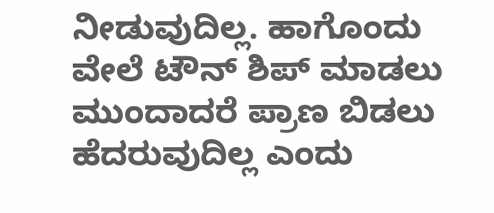ನೀಡುವುದಿಲ್ಲ. ಹಾಗೊಂದು ವೇಲೆ ಟೌನ್ ಶಿಪ್ ಮಾಡಲು ಮುಂದಾದರೆ ಪ್ರಾಣ ಬಿಡಲು ಹೆದರುವುದಿಲ್ಲ ಎಂದು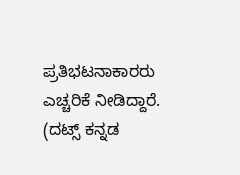ಪ್ರತಿಭಟನಾಕಾರರು ಎಚ್ಚರಿಕೆ ನೀಡಿದ್ದಾರೆ.
(ದಟ್ಸ್ ಕನ್ನಡ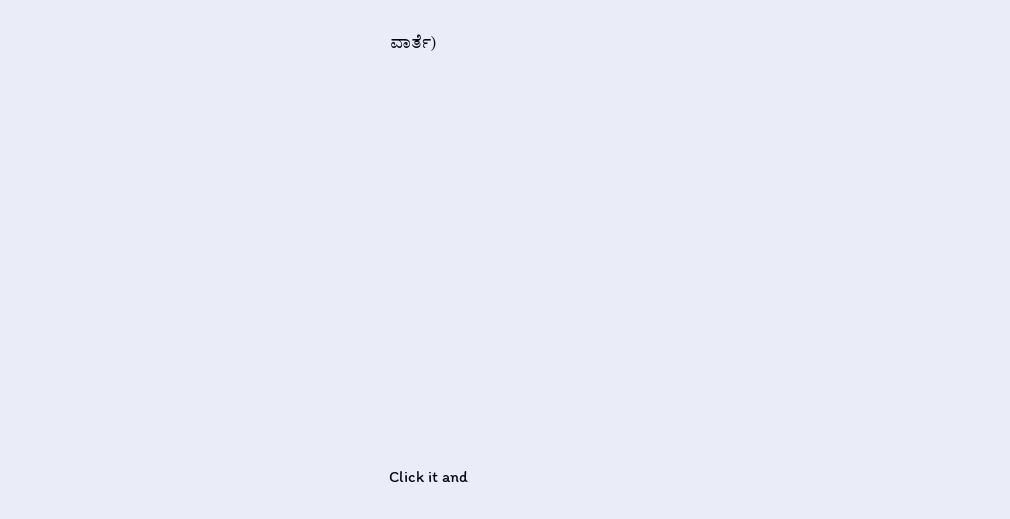ವಾರ್ತೆ)












Click it and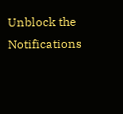Unblock the Notifications